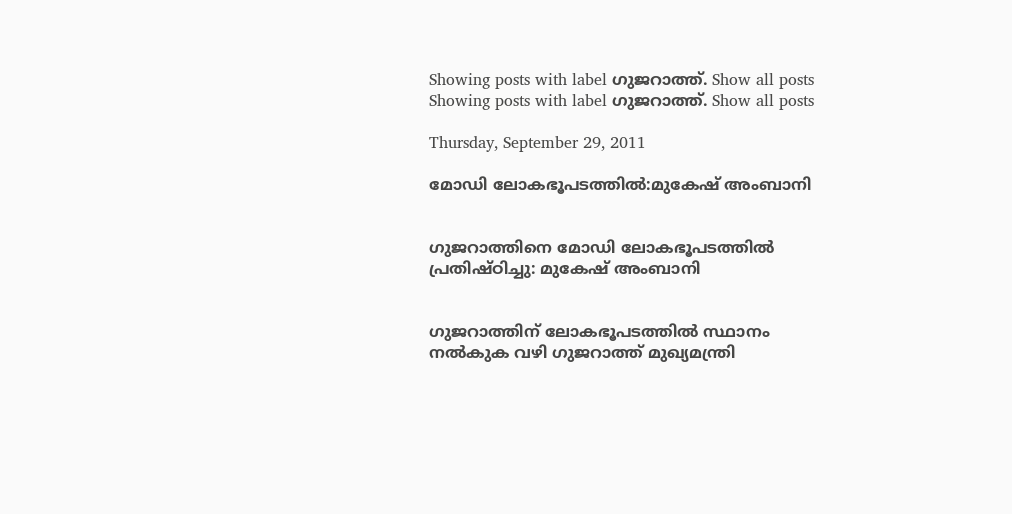Showing posts with label ഗുജറാത്ത്‌. Show all posts
Showing posts with label ഗുജറാത്ത്‌. Show all posts

Thursday, September 29, 2011

മോഡി ലോകഭൂപടത്തില്‍:മുകേഷ്‌ അംബാനി


ഗുജറാത്തിനെ മോഡി ലോകഭൂപടത്തില്‍ പ്രതിഷ്ഠിച്ചു: മുകേഷ്‌ അംബാനി


ഗുജറാത്തിന്‌ ലോകഭൂപടത്തില്‍ സ്ഥാനം നല്‍കുക വഴി ഗുജറാത്ത്‌ മുഖ്യമന്ത്രി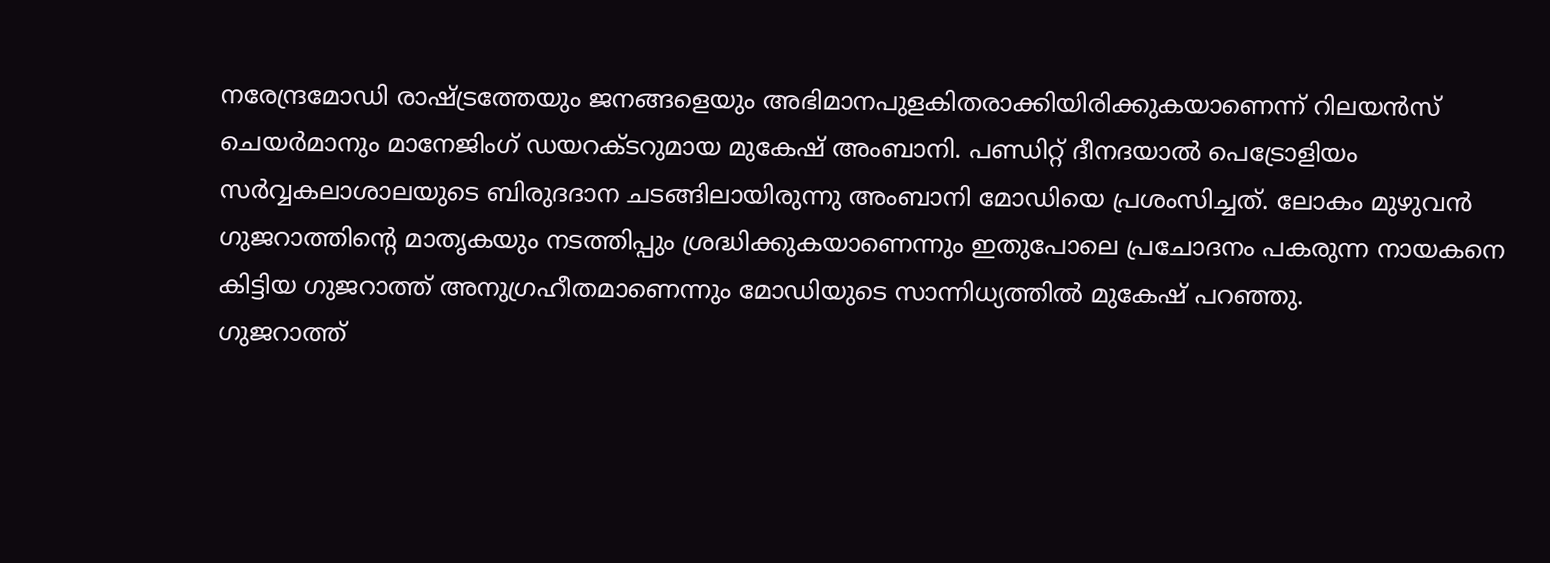നരേന്ദ്രമോഡി രാഷ്ട്രത്തേയും ജനങ്ങളെയും അഭിമാനപുളകിതരാക്കിയിരിക്കുകയാണെന്ന്‌ റിലയന്‍സ്‌ ചെയര്‍മാനും മാനേജിംഗ്‌ ഡയറക്ടറുമായ മുകേഷ്‌ അംബാനി. പണ്ഡിറ്റ്‌ ദീനദയാല്‍ പെട്രോളിയം സര്‍വ്വകലാശാലയുടെ ബിരുദദാന ചടങ്ങിലായിരുന്നു അംബാനി മോഡിയെ പ്രശംസിച്ചത്‌. ലോകം മുഴുവന്‍ ഗുജറാത്തിന്റെ മാതൃകയും നടത്തിപ്പും ശ്രദ്ധിക്കുകയാണെന്നും ഇതുപോലെ പ്രചോദനം പകരുന്ന നായകനെ കിട്ടിയ ഗുജറാത്ത്‌ അനുഗ്രഹീതമാണെന്നും മോഡിയുടെ സാന്നിധ്യത്തില്‍ മുകേഷ്‌ പറഞ്ഞു.
ഗുജറാത്ത്‌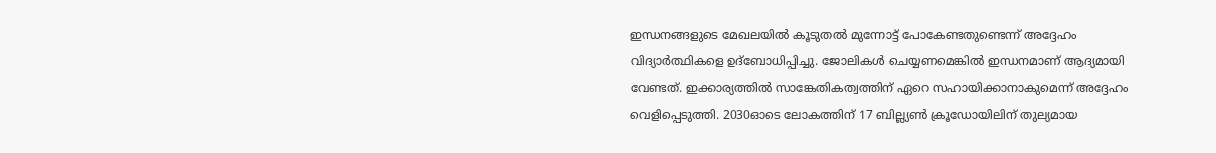ഇന്ധനങ്ങളുടെ മേഖലയില്‍ കൂടുതല്‍ മുന്നോട്ട്‌ പോകേണ്ടതുണ്ടെന്ന്‌ അദ്ദേഹം വിദ്യാര്‍ത്ഥികളെ ഉദ്ബോധിപ്പിച്ചു. ജോലികള്‍ ചെയ്യണമെങ്കില്‍ ഇന്ധനമാണ്‌ ആദ്യമായി വേണ്ടത്‌. ഇക്കാര്യത്തില്‍ സാങ്കേതികത്വത്തിന്‌ ഏറെ സഹായിക്കാനാകുമെന്ന്‌ അദ്ദേഹം വെളിപ്പെടുത്തി. 2030ഓടെ ലോകത്തിന്‌ 17 ബില്ല്യണ്‍ ക്രൂഡോയിലിന്‌ തുല്യമായ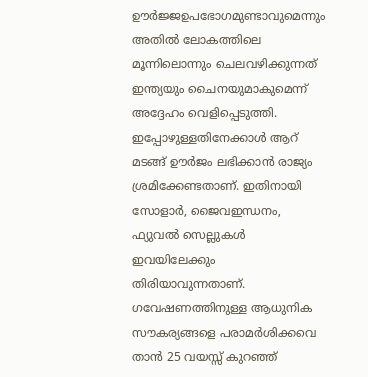ഊര്‍ജ്ജഉപഭോഗമുണ്ടാവുമെന്നും അതില്‍ ലോകത്തിലെ മൂന്നിലൊന്നും ചെലവഴിക്കുന്നത്‌ ഇന്ത്യയും ചൈനയുമാകുമെന്ന്‌ അദ്ദേഹം വെളിപ്പെടുത്തി. ഇപ്പോഴുള്ളതിനേക്കാള്‍ ആറ്‌ മടങ്ങ്‌ ഊര്‍ജം ലഭിക്കാന്‍ രാജ്യം ശ്രമിക്കേണ്ടതാണ്‌. ഇതിനായി സോളാര്‍, ജൈവഇന്ധനം, ഫ്യുവല്‍ സെല്ലുകള്‍ ഇവയിലേക്കും തിരിയാവുന്നതാണ്‌. ഗവേഷണത്തിനുള്ള ആധുനിക സൗകര്യങ്ങളെ പരാമര്‍ശിക്കവെ താന്‍ 25 വയസ്സ്‌ കുറഞ്ഞ്‌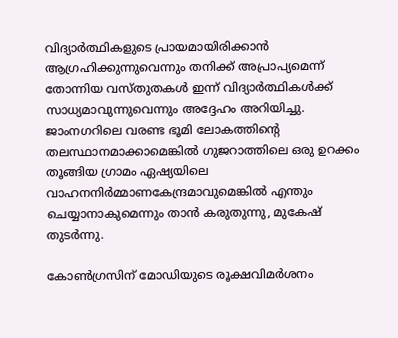വിദ്യാര്‍ത്ഥികളുടെ പ്രായമായിരിക്കാന്‍ ആഗ്രഹിക്കുന്നുവെന്നും തനിക്ക്‌ അപ്രാപ്യമെന്ന്‌ തോന്നിയ വസ്തുതകള്‍ ഇന്ന്‌ വിദ്യാര്‍ത്ഥികള്‍ക്ക്‌ സാധ്യമാവുന്നുവെന്നും അദ്ദേഹം അറിയിച്ചു.
ജാംനഗറിലെ വരണ്ട ഭൂമി ലോകത്തിന്റെ തലസ്ഥാനമാക്കാമെങ്കില്‍ ഗുജറാത്തിലെ ഒരു ഉറക്കം തൂങ്ങിയ ഗ്രാമം ഏഷ്യയിലെ വാഹനനിര്‍മ്മാണകേന്ദ്രമാവുമെങ്കില്‍ എന്തും ചെയ്യാനാകുമെന്നും താന്‍ കരുതുന്നു, മുകേഷ്‌
തുടര്‍ന്നു.

കോണ്‍ഗ്രസിന്‌ മോഡിയുടെ രൂക്ഷവിമര്‍ശനം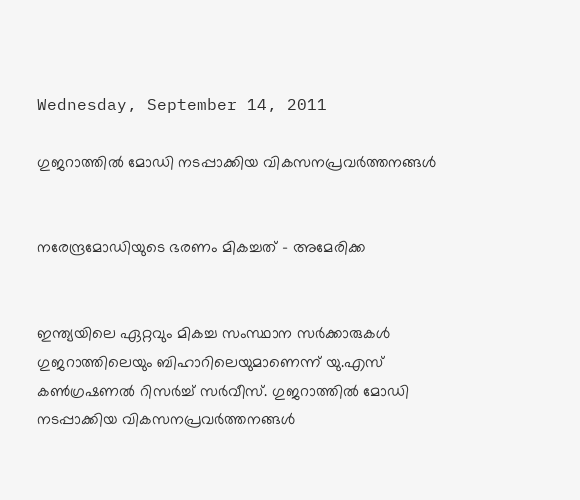Wednesday, September 14, 2011

ഗുജറാത്തില്‍ മോഡി നടപ്പാക്കിയ വികസനപ്രവര്‍ത്തനങ്ങള്‍


നരേന്ദ്രമോഡിയുടെ ഭരണം മികച്ചത് – അമേരിക്ക


ഇന്ത്യയിലെ ഏറ്റവും മികച്ച സംസ്ഥാന സര്‍ക്കാരുകള്‍ ഗുജറാത്തിലെയും ബിഹാറിലെയുമാണെന്ന് യു.എസ് കണ്‍ഗ്രഷണല്‍ റിസര്‍ച്ച് സര്‍വീസ്. ഗുജറാത്തില്‍ മോഡി നടപ്പാക്കിയ വികസനപ്രവര്‍ത്തനങ്ങള്‍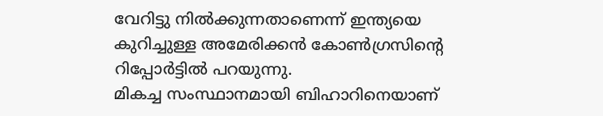വേറിട്ടു നില്‍ക്കുന്നതാണെന്ന്‌ ഇന്ത്യയെ കുറിച്ചുള്ള അമേരിക്കന്‍ കോണ്‍ഗ്രസിന്റെ റിപ്പോര്‍ട്ടില്‍ പറയുന്നു.
മികച്ച സംസ്ഥാനമായി ബിഹാറിനെയാണ്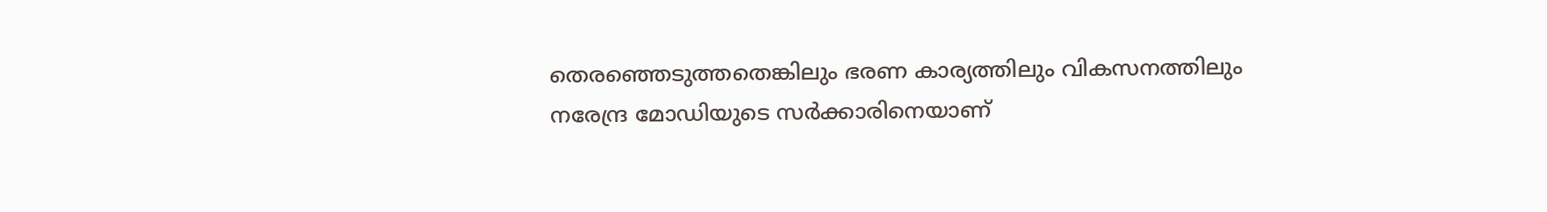തെരഞ്ഞെടുത്തതെങ്കിലും ഭരണ കാര്യത്തിലും വികസനത്തിലും നരേന്ദ്ര മോഡിയുടെ സര്‍ക്കാരിനെയാണ്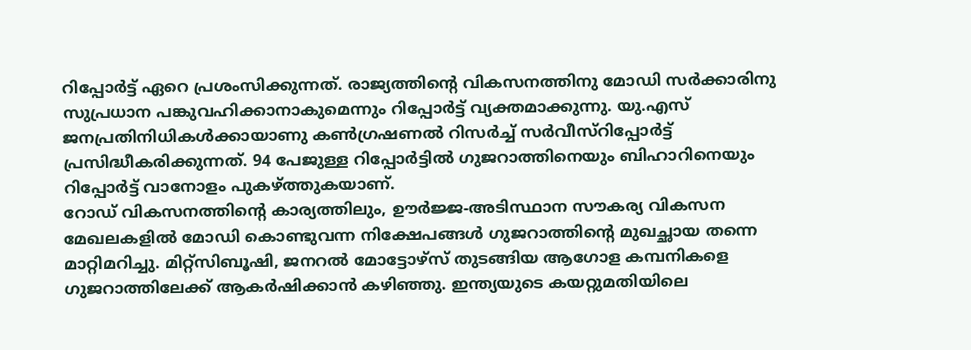റിപ്പോര്‍ട്ട് ഏറെ പ്രശംസിക്കുന്നത്. രാജ്യത്തിന്റെ വികസനത്തിനു മോഡി സര്‍ക്കാരിനു സുപ്രധാന പങ്കുവഹിക്കാനാകുമെന്നും റിപ്പോര്‍ട്ട് വ്യക്തമാക്കുന്നു. യു.എസ് ജനപ്രതിനിധികള്‍ക്കായാണു കണ്‍ഗ്രഷണല്‍ റിസര്‍ച്ച് സര്‍വീസ്റിപ്പോര്‍ട്ട് പ്രസിദ്ധീകരിക്കുന്നത്. 94 പേജുള്ള റിപ്പോര്‍ട്ടില്‍ ഗുജറാത്തിനെയും ബിഹാറിനെയും റിപ്പോര്‍ട്ട് വാനോളം പുകഴ്ത്തുകയാണ്.
റോഡ്‌ വികസനത്തിന്റെ കാര്യത്തിലും, ഊര്‍ജ്ജ-അടിസ്ഥാന സൗകര്യ വികസന മേഖലകളില്‍ മോഡി കൊണ്ടുവന്ന നിക്ഷേപങ്ങള്‍ ഗുജറാത്തിന്റെ മുഖച്ഛായ തന്നെ മാറ്റിമറിച്ചു. മിറ്റ്‌സിബൂഷി, ജനറല്‍ മോട്ടോഴ്‌സ്‌ തുടങ്ങിയ ആഗോള കമ്പനികളെ ഗുജറാത്തിലേക്ക്‌ ആകര്‍ഷിക്കാന്‍ കഴിഞ്ഞു. ഇന്ത്യയുടെ കയറ്റുമതിയിലെ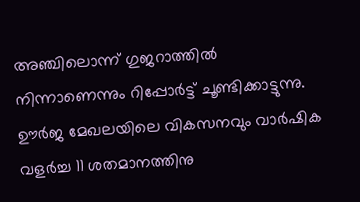അഞ്ചിലൊന്ന്‌ ഗുജറാത്തില്‍ നിന്നാണെന്നും റിപ്പോര്‍ട്ട്‌ ചൂണ്ടിക്കാട്ടുന്നു.
ഊര്‍ജ മേഖലയിലെ വികസനവും വാര്‍ഷിക വളര്‍ച്ച 11 ശതമാനത്തിനു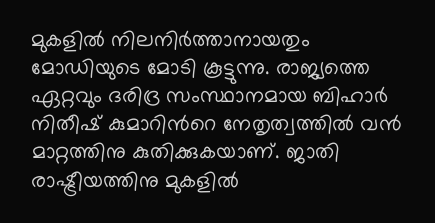മുകളില്‍ നിലനിര്‍ത്താനായതും മോഡിയുടെ മോടി കൂട്ടുന്നു. രാജ്യത്തെ ഏറ്റവും ദരിദ്ര സംസ്ഥാനമായ ബിഹാര്‍ നിതീഷ് കുമാറിന്‍റെ നേതൃത്വത്തില്‍ വന്‍ മാറ്റത്തിനു കുതിക്കുകയാണ്. ജാതി രാഷ്ട്രീയത്തിനു മുകളില്‍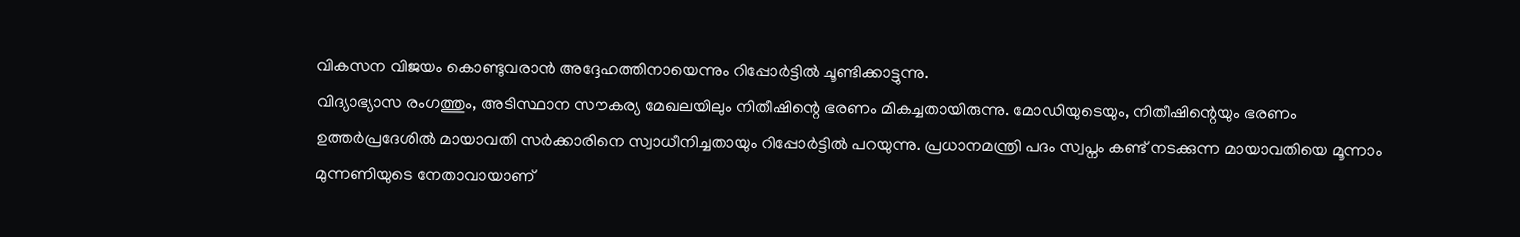വികസന വിജയം കൊണ്ടുവരാന്‍ അദ്ദേഹത്തിനായെന്നും റിപ്പോര്‍ട്ടില്‍ ചൂണ്ടിക്കാട്ടുന്നു.
വിദ്യാഭ്യാസ രംഗത്തും, അടിസ്ഥാന സൗകര്യ മേഖലയിലും നിതീഷിന്റെ ഭരണം മികച്ചതായിരുന്നു. മോഡിയുടെയും, നിതീഷിന്റെയും ഭരണം ഉത്തര്‍പ്രദേശില്‍ മായാവതി സര്‍ക്കാരിനെ സ്വാധീനിച്ചതായും റിപ്പോര്‍ട്ടില്‍ പറയുന്നു. പ്രധാനമന്ത്രി പദം സ്വപ്നം കണ്ട്‌ നടക്കുന്ന മായാവതിയെ മൂന്നാം മുന്നണിയുടെ നേതാവായാണ്‌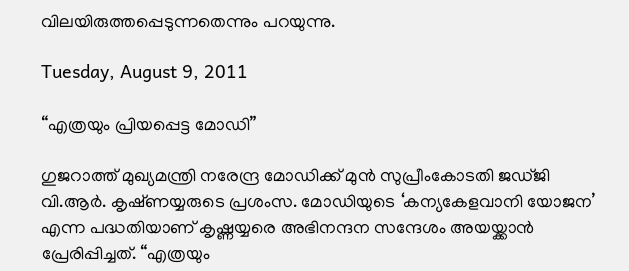വിലയിരുത്തപ്പെടുന്നതെന്നും പറയുന്നു.

Tuesday, August 9, 2011

“എത്രയും പ്രിയപ്പെട്ട മോഡി”

ഗുജറാത്ത് മുഖ്യമന്ത്രി നരേന്ദ്ര മോഡിക്ക് മുന്‍ സുപ്രീംകോടതി ജഡ്ജി വി.ആര്‍. കൃഷ്‌ണയ്യരുടെ പ്രശംസ. മോഡിയുടെ ‘കന്യകേളവാനി യോജന’ എന്ന പദ്ധതിയാണ് കൃഷ്ണയ്യരെ അഭിനന്ദന സന്ദേശം അയയ്ക്കാന്‍ പ്രേരിപ്പിച്ചത്. “എത്രയും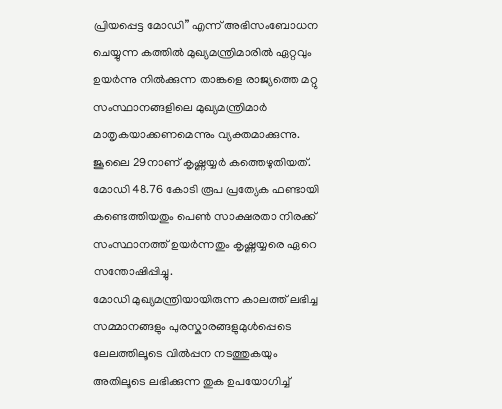പ്രിയപ്പെട്ട മോഡി” എന്ന്‌ അഭിസംബോധന ചെയ്യുന്ന കത്തില്‍ മുഖ്യമന്ത്രിമാരില്‍ ഏറ്റവും ഉയര്‍ന്നു നില്‍ക്കുന്ന താങ്കളെ രാജ്യത്തെ മറ്റു സംസ്ഥാനങ്ങളിലെ മുഖ്യമന്ത്രിമാര്‍ മാതൃകയാക്കണമെന്നും വ്യക്തമാക്കുന്നു. ജൂലൈ 29നാണ് കൃഷ്ണയ്യര്‍ കത്തെഴുതിയത്. മോഡി 48.76 കോടി രൂപ പ്രത്യേക ഫണ്ടായി കണ്ടെത്തിയതും പെണ്‍ സാക്ഷരതാ നിരക്ക്‌ സംസ്ഥാനത്ത്‌ ഉയര്‍ന്നതും കൃഷ്ണയ്യരെ ഏറെ സന്തോഷിപ്പിച്ചു.
മോഡി മുഖ്യമന്ത്രിയായിരുന്ന കാലത്ത്‌ ലഭിച്ച സമ്മാനങ്ങളും പുരസ്കാരങ്ങളുമുള്‍പ്പെടെ ലേലത്തിലൂടെ വില്‍പ്പന നടത്തുകയും അതിലൂടെ ലഭിക്കുന്ന തുക ഉപയോഗിച്ച്‌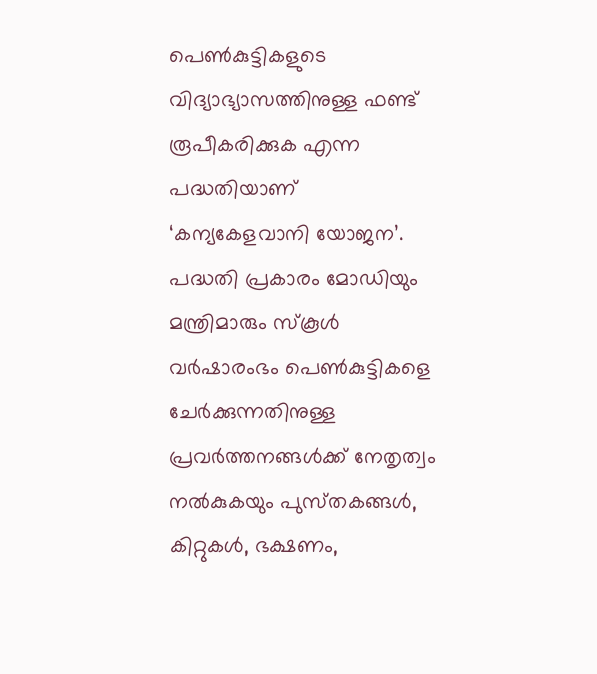പെണ്‍കുട്ടികളുടെ വിദ്യാഭ്യാസത്തിനുള്ള ഫണ്ട്‌ രൂപീകരിക്കുക എന്ന പദ്ധതിയാണ് ‘കന്യകേളവാനി യോജന’. പദ്ധതി പ്രകാരം മോഡിയും മന്ത്രിമാരും സ്കൂള്‍ വര്‍ഷാരംഭം പെണ്‍കുട്ടികളെ ചേര്‍ക്കുന്നതിനുള്ള പ്രവര്‍ത്തനങ്ങള്‍ക്ക്‌ നേതൃത്വം നല്‍കുകയും പുസ്‌തകങ്ങള്‍, കിറ്റുകള്‍, ഭക്ഷണം,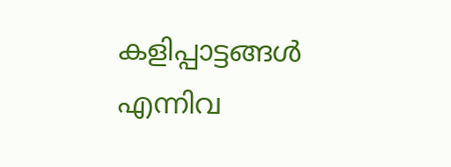കളിപ്പാട്ടങ്ങള്‍ എന്നിവ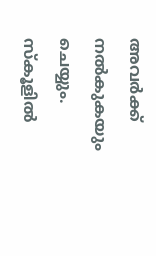അവര്‍ക്ക്‌ നല്‍കുകയും ചെയ്യും. സ്കൂളില്‍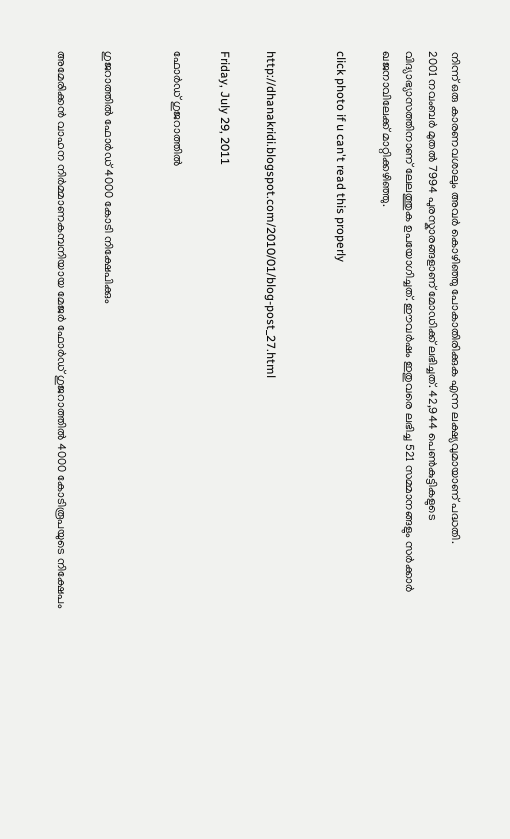നിന്ന്‌ ഒരു കാരണവശാലും അവര്‍ കൊഴിഞ്ഞു പോകാതിരിക്കുക എന്ന ലക്ഷ്യവുമായാണ്‌ പദ്ധതി.
2001 നവംബര്‍ മുതല്‍ 7994 പുരസ്കാരങ്ങളാണ്‌ മോഡിക്ക്‌ ലഭിച്ചത്‌. 42,944 പെണ്‍കുട്ടികളുടെ വിദ്യാഭ്യാസത്തിനാണ്‌ ലേലത്തുക ഉപയോഗിച്ചത്‌. ഈവര്‍ഷം ഇതുവരെ ലഭിച്ച 521 സമ്മാനങ്ങളും സര്‍ക്കാര്‍ ഖജനാവിലേക്ക്‌ മാറ്റിക്കഴിഞ്ഞു.

click photo if u can't read this properly


http://dhanakridi.blogspot.com/2010/01/blog-post_27.html

Friday, July 29, 2011

ഫോര്‍ഡ്‌ ഗുജറാത്തില്‍


ഗുജറാത്തില്‍ ഫോര്‍ഡ്‌ 4000 കോടി നിക്ഷേപിക്കും

അമേരിക്കന്‍ വാഹന നിര്‍മ്മാണകമ്പനിയായ മേജര്‍ ഫോര്‍ഡ്‌ ഗുജറാത്തില്‍ 4000 കോടിരൂപയുടെ നിക്ഷേപം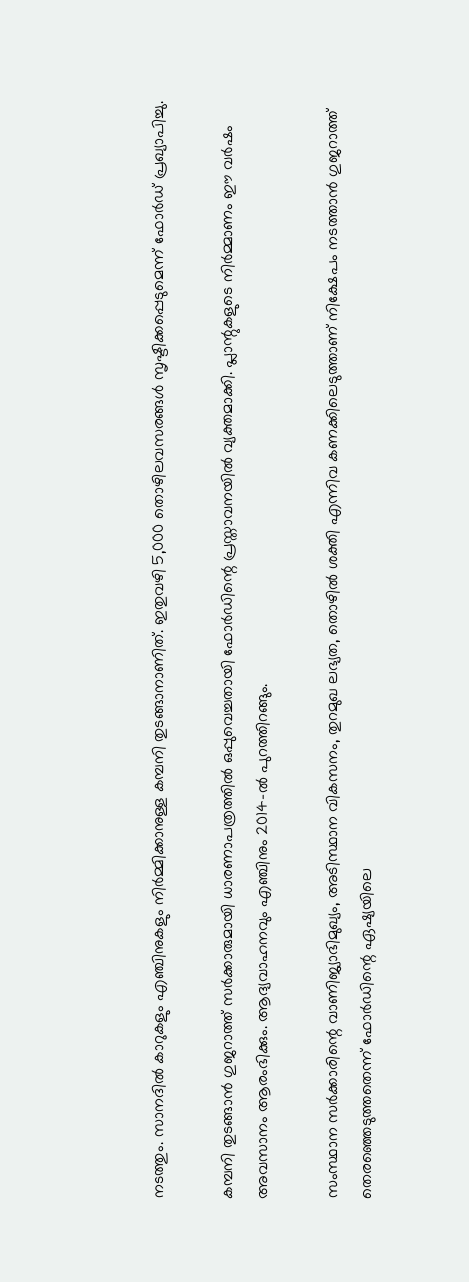നടത്തും. സാനദില്‍ കാറുകളും എഞ്ചിനുകളും നിര്‍മ്മിക്കാനുള്ള കമ്പനി തുടങ്ങാനാണിത്‌. ഇതുവഴി 5,000 തൊഴിലവസരങ്ങള്‍ സൃഷ്ടിക്കപ്പെടുമെന്ന്‌ ഫോര്‍ഡ്‌ പ്രഖ്യാപിച്ചു.

കമ്പനി തുടങ്ങാന്‍ ഗുജറാത്ത്‌ സര്‍ക്കാരുമായി ധാരണാപത്രത്തില്‍ ഒപ്പുവെച്ചതായി ഫോര്‍ഡിന്റെ പ്രസ്താവനയില്‍ വ്യക്തമാക്കി. പ്ലാന്റുകളുടെ നിര്‍മ്മാണം ഈ വര്‍ഷം അവസാനം ആരംഭിക്കും. ആദ്യവാഹനവും എഞ്ചിനും 2014-ല്‍ പുറത്തിറങ്ങും.

സംസ്ഥാന സര്‍ക്കാരിന്റെ വാണിജ്യാഭിമുഖ്യം, അടിസ്ഥാന വികസനം, തുറമുഖ ലഭ്യത, തൊഴില്‍ ശക്തി എന്നിവ കണക്കിലെടുത്താണ്‌ നിക്ഷേപം നടത്താന്‍ ഗുജറാത്ത്‌ തെരഞ്ഞെടുത്തതെന്ന്‌ ഫോര്‍ഡിന്റെ ഏഷ്യയിലെ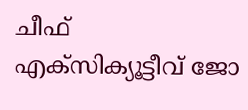ചീഫ്‌ എക്സിക്യൂട്ടീവ്‌ ജോ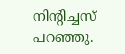നിന്‍റിച്ചസ്‌ പറഞ്ഞു.